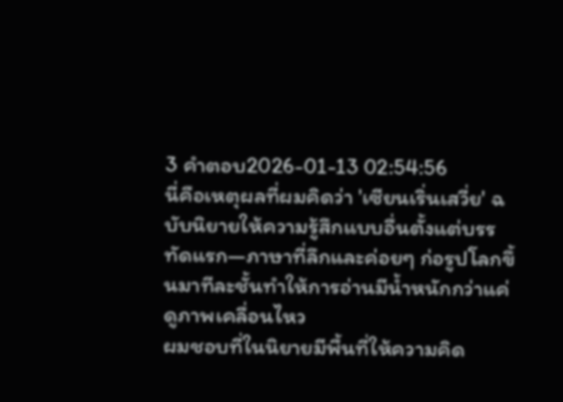3 คำตอบ2026-01-13 02:54:56
นี่คือเหตุผลที่ผมคิดว่า 'เซียนเริ่นเสวี่ย' ฉบับนิยายให้ความรู้สึกแบบอื่นตั้งแต่บรรทัดแรก—ภาษาที่ลึกและค่อยๆ ก่อรูปโลกขึ้นมาทีละชั้นทำให้การอ่านมีน้ำหนักกว่าแค่ดูภาพเคลื่อนไหว
ผมชอบที่ในนิยายมีพื้นที่ให้ความคิด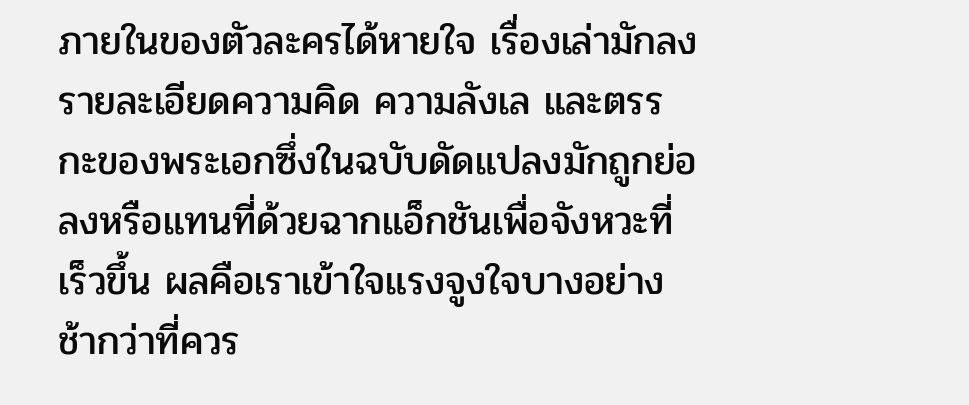ภายในของตัวละครได้หายใจ เรื่องเล่ามักลงรายละเอียดความคิด ความลังเล และตรรกะของพระเอกซึ่งในฉบับดัดแปลงมักถูกย่อลงหรือแทนที่ด้วยฉากแอ็กชันเพื่อจังหวะที่เร็วขึ้น ผลคือเราเข้าใจแรงจูงใจบางอย่างช้ากว่าที่ควร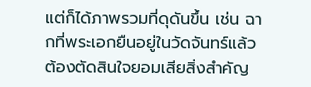แต่ก็ได้ภาพรวมที่ดุดันขึ้น เช่น ฉากที่พระเอกยืนอยู่ในวัดจันทร์แล้วต้องตัดสินใจยอมเสียสิ่งสำคัญ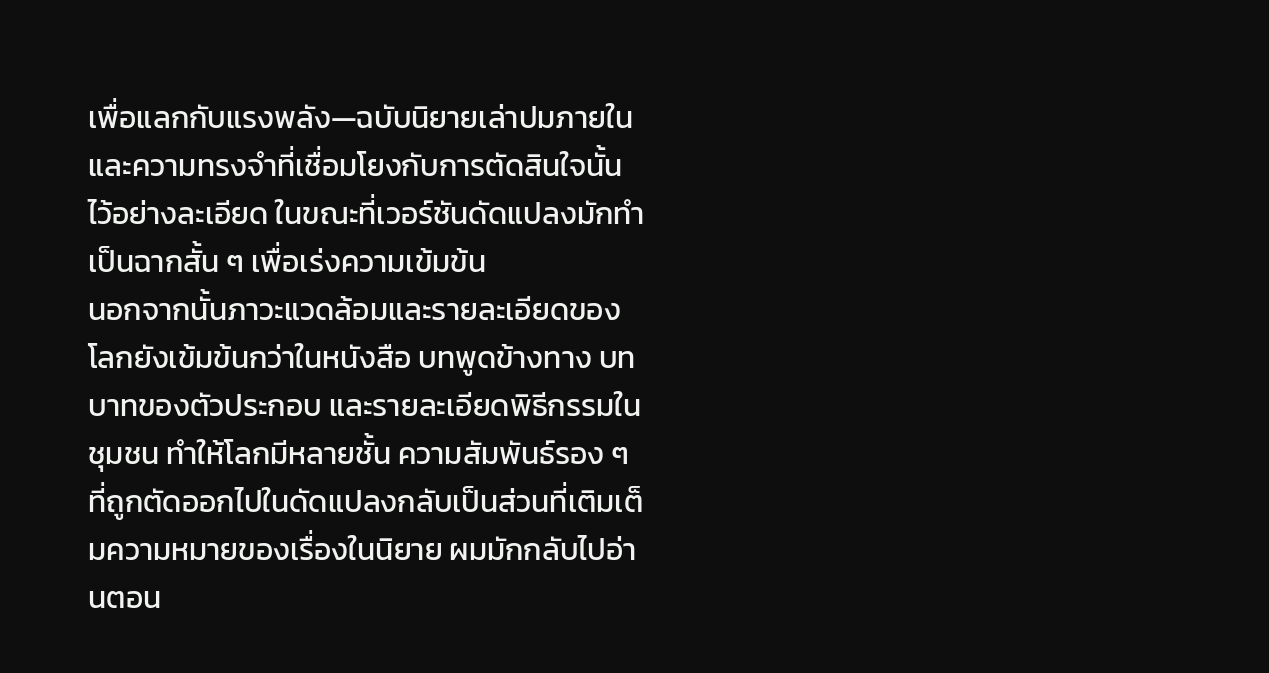เพื่อแลกกับแรงพลัง—ฉบับนิยายเล่าปมภายในและความทรงจำที่เชื่อมโยงกับการตัดสินใจนั้นไว้อย่างละเอียด ในขณะที่เวอร์ชันดัดแปลงมักทำเป็นฉากสั้น ๆ เพื่อเร่งความเข้มข้น
นอกจากนั้นภาวะแวดล้อมและรายละเอียดของโลกยังเข้มข้นกว่าในหนังสือ บทพูดข้างทาง บทบาทของตัวประกอบ และรายละเอียดพิธีกรรมในชุมชน ทำให้โลกมีหลายชั้น ความสัมพันธ์รอง ๆ ที่ถูกตัดออกไปในดัดแปลงกลับเป็นส่วนที่เติมเต็มความหมายของเรื่องในนิยาย ผมมักกลับไปอ่านตอน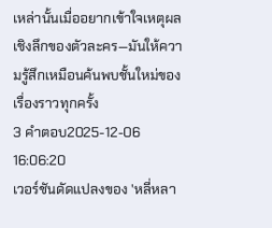เหล่านั้นเมื่ออยากเข้าใจเหตุผลเชิงลึกของตัวละคร—มันให้ความรู้สึกเหมือนค้นพบชั้นใหม่ของเรื่องราวทุกครั้ง
3 คำตอบ2025-12-06 16:06:20
เวอร์ชันดัดแปลงของ 'หลี่หลา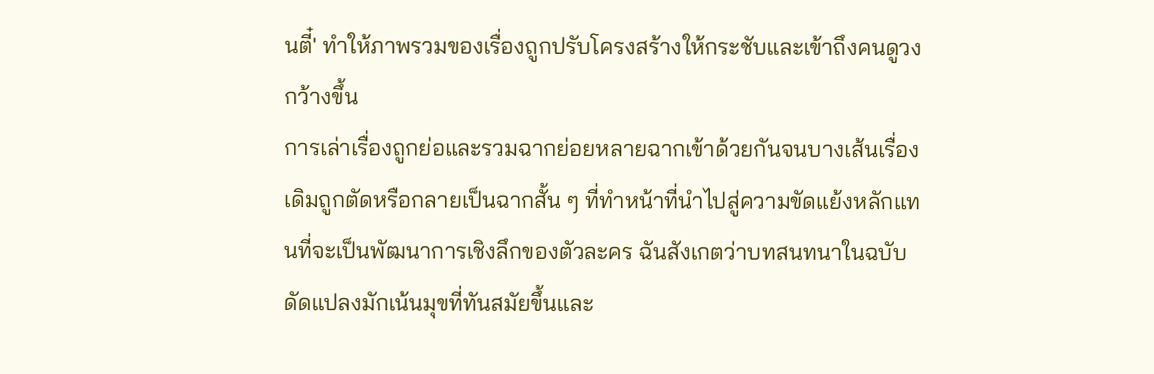นตี๋' ทำให้ภาพรวมของเรื่องถูกปรับโครงสร้างให้กระชับและเข้าถึงคนดูวงกว้างขึ้น
การเล่าเรื่องถูกย่อและรวมฉากย่อยหลายฉากเข้าด้วยกันจนบางเส้นเรื่องเดิมถูกตัดหรือกลายเป็นฉากสั้น ๆ ที่ทำหน้าที่นำไปสู่ความขัดแย้งหลักแทนที่จะเป็นพัฒนาการเชิงลึกของตัวละคร ฉันสังเกตว่าบทสนทนาในฉบับดัดแปลงมักเน้นมุขที่ทันสมัยขึ้นและ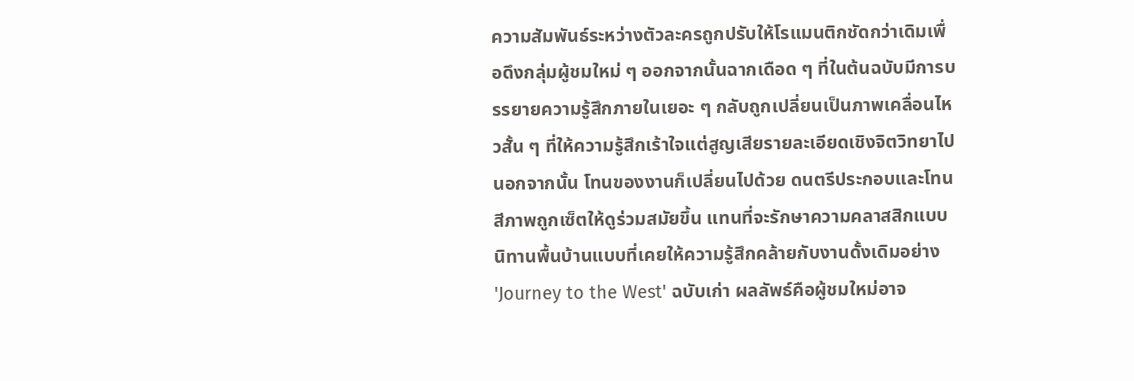ความสัมพันธ์ระหว่างตัวละครถูกปรับให้โรแมนติกชัดกว่าเดิมเพื่อดึงกลุ่มผู้ชมใหม่ ๆ ออกจากนั้นฉากเดือด ๆ ที่ในต้นฉบับมีการบรรยายความรู้สึกภายในเยอะ ๆ กลับถูกเปลี่ยนเป็นภาพเคลื่อนไหวสั้น ๆ ที่ให้ความรู้สึกเร้าใจแต่สูญเสียรายละเอียดเชิงจิตวิทยาไป
นอกจากนั้น โทนของงานก็เปลี่ยนไปด้วย ดนตรีประกอบและโทนสีภาพถูกเซ็ตให้ดูร่วมสมัยขึ้น แทนที่จะรักษาความคลาสสิกแบบนิทานพื้นบ้านแบบที่เคยให้ความรู้สึกคล้ายกับงานดั้งเดิมอย่าง 'Journey to the West' ฉบับเก่า ผลลัพธ์คือผู้ชมใหม่อาจ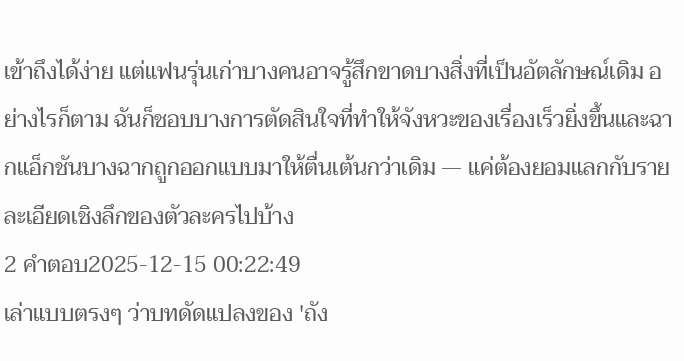เข้าถึงได้ง่าย แต่แฟนรุ่นเก่าบางคนอาจรู้สึกขาดบางสิ่งที่เป็นอัตลักษณ์เดิม อย่างไรก็ตาม ฉันก็ชอบบางการตัดสินใจที่ทำให้จังหวะของเรื่องเร็วยิ่งขึ้นและฉากแอ็กชันบางฉากถูกออกแบบมาให้ตื่นเต้นกว่าเดิม — แค่ต้องยอมแลกกับรายละเอียดเชิงลึกของตัวละครไปบ้าง
2 คำตอบ2025-12-15 00:22:49
เล่าแบบตรงๆ ว่าบทดัดแปลงของ 'ถัง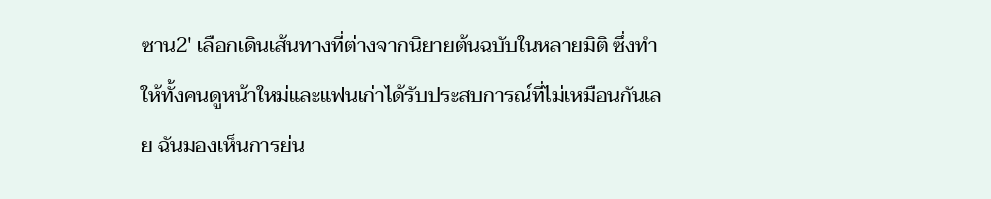ซาน2' เลือกเดินเส้นทางที่ต่างจากนิยายต้นฉบับในหลายมิติ ซึ่งทำให้ทั้งคนดูหน้าใหม่และแฟนเก่าได้รับประสบการณ์ที่ไม่เหมือนกันเลย ฉันมองเห็นการย่น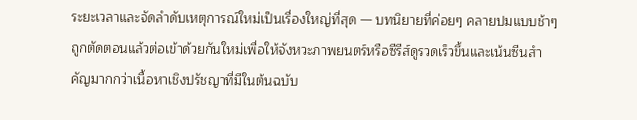ระยะเวลาและจัดลำดับเหตุการณ์ใหม่เป็นเรื่องใหญ่ที่สุด — บทนิยายที่ค่อยๆ คลายปมแบบช้าๆ ถูกตัดตอนแล้วต่อเข้าด้วยกันใหม่เพื่อให้จังหวะภาพยนตร์หรือซีรีส์ดูรวดเร็วขึ้นและเน้นซีนสำคัญมากกว่าเนื้อหาเชิงปรัชญาที่มีในต้นฉบับ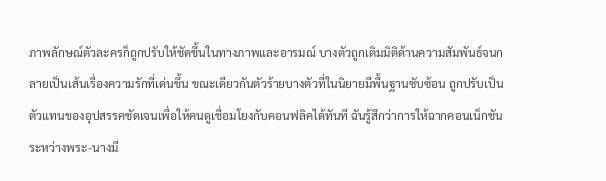ภาพลักษณ์ตัวละครก็ถูกปรับให้ชัดขึ้นในทางภาพและอารมณ์ บางตัวถูกเติมมิติด้านความสัมพันธ์จนกลายเป็นเส้นเรื่องความรักที่เด่นขึ้น ขณะเดียวกันตัวร้ายบางตัวที่ในนิยายมีพื้นฐานซับซ้อน ถูกปรับเป็นตัวแทนของอุปสรรคชัดเจนเพื่อให้คนดูเชื่อมโยงกับคอนฟลิคได้ทันที ฉันรู้สึกว่าการให้ฉากคอนเน็กชันระหว่างพระ-นางมี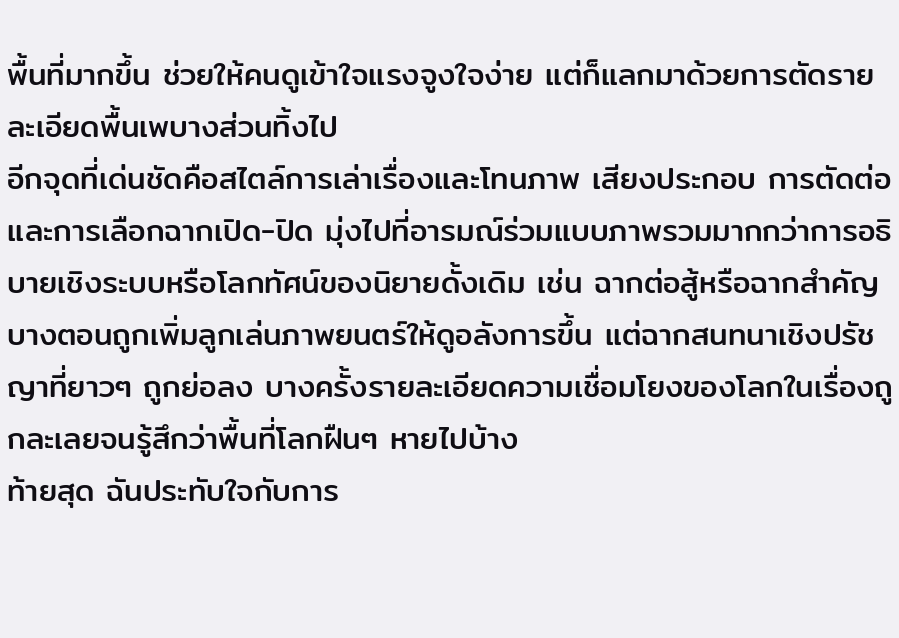พื้นที่มากขึ้น ช่วยให้คนดูเข้าใจแรงจูงใจง่าย แต่ก็แลกมาด้วยการตัดรายละเอียดพื้นเพบางส่วนทิ้งไป
อีกจุดที่เด่นชัดคือสไตล์การเล่าเรื่องและโทนภาพ เสียงประกอบ การตัดต่อ และการเลือกฉากเปิด-ปิด มุ่งไปที่อารมณ์ร่วมแบบภาพรวมมากกว่าการอธิบายเชิงระบบหรือโลกทัศน์ของนิยายดั้งเดิม เช่น ฉากต่อสู้หรือฉากสำคัญบางตอนถูกเพิ่มลูกเล่นภาพยนตร์ให้ดูอลังการขึ้น แต่ฉากสนทนาเชิงปรัชญาที่ยาวๆ ถูกย่อลง บางครั้งรายละเอียดความเชื่อมโยงของโลกในเรื่องถูกละเลยจนรู้สึกว่าพื้นที่โลกฝืนๆ หายไปบ้าง
ท้ายสุด ฉันประทับใจกับการ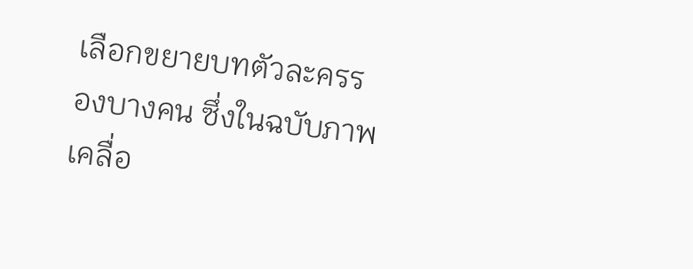เลือกขยายบทตัวละครรองบางคน ซึ่งในฉบับภาพเคลื่อ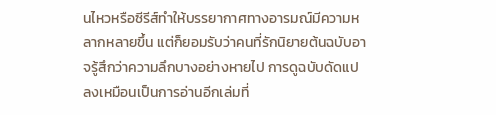นไหวหรือซีรีส์ทำให้บรรยากาศทางอารมณ์มีความหลากหลายขึ้น แต่ก็ยอมรับว่าคนที่รักนิยายต้นฉบับอาจรู้สึกว่าความลึกบางอย่างหายไป การดูฉบับดัดแปลงเหมือนเป็นการอ่านอีกเล่มที่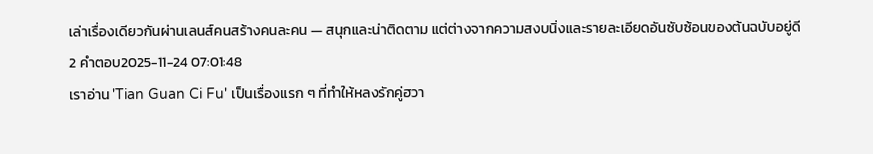เล่าเรื่องเดียวกันผ่านเลนส์คนสร้างคนละคน — สนุกและน่าติดตาม แต่ต่างจากความสงบนิ่งและรายละเอียดอันซับซ้อนของต้นฉบับอยู่ดี
2 คำตอบ2025-11-24 07:01:48
เราอ่าน 'Tian Guan Ci Fu' เป็นเรื่องแรก ๆ ที่ทำให้หลงรักคู่ฮวา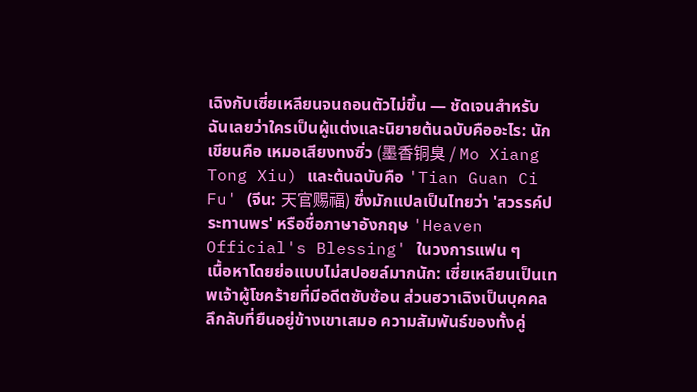เฉิงกับเซี่ยเหลียนจนถอนตัวไม่ขึ้น — ชัดเจนสำหรับฉันเลยว่าใครเป็นผู้แต่งและนิยายต้นฉบับคืออะไร: นักเขียนคือ เหมอเสียงทงซิ่ว (墨香铜臭 / Mo Xiang Tong Xiu) และต้นฉบับคือ 'Tian Guan Ci Fu' (จีน: 天官赐福) ซึ่งมักแปลเป็นไทยว่า 'สวรรค์ประทานพร' หรือชื่อภาษาอังกฤษ 'Heaven Official's Blessing' ในวงการแฟน ๆ
เนื้อหาโดยย่อแบบไม่สปอยล์มากนัก: เซี่ยเหลียนเป็นเทพเจ้าผู้โชคร้ายที่มีอดีตซับซ้อน ส่วนฮวาเฉิงเป็นบุคคลลึกลับที่ยืนอยู่ข้างเขาเสมอ ความสัมพันธ์ของทั้งคู่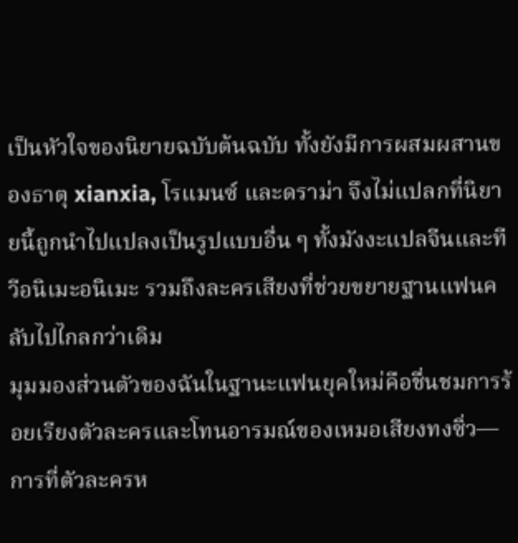เป็นหัวใจของนิยายฉบับต้นฉบับ ทั้งยังมีการผสมผสานของธาตุ xianxia, โรแมนซ์ และดราม่า จึงไม่แปลกที่นิยายนี้ถูกนำไปแปลงเป็นรูปแบบอื่น ๆ ทั้งมังงะแปลจีนและทีวีอนิเมะอนิเมะ รวมถึงละครเสียงที่ช่วยขยายฐานแฟนคลับไปไกลกว่าเดิม
มุมมองส่วนตัวของฉันในฐานะแฟนยุคใหม่คือชื่นชมการร้อยเรียงตัวละครและโทนอารมณ์ของเหมอเสียงทงซิ่ว—การที่ตัวละครห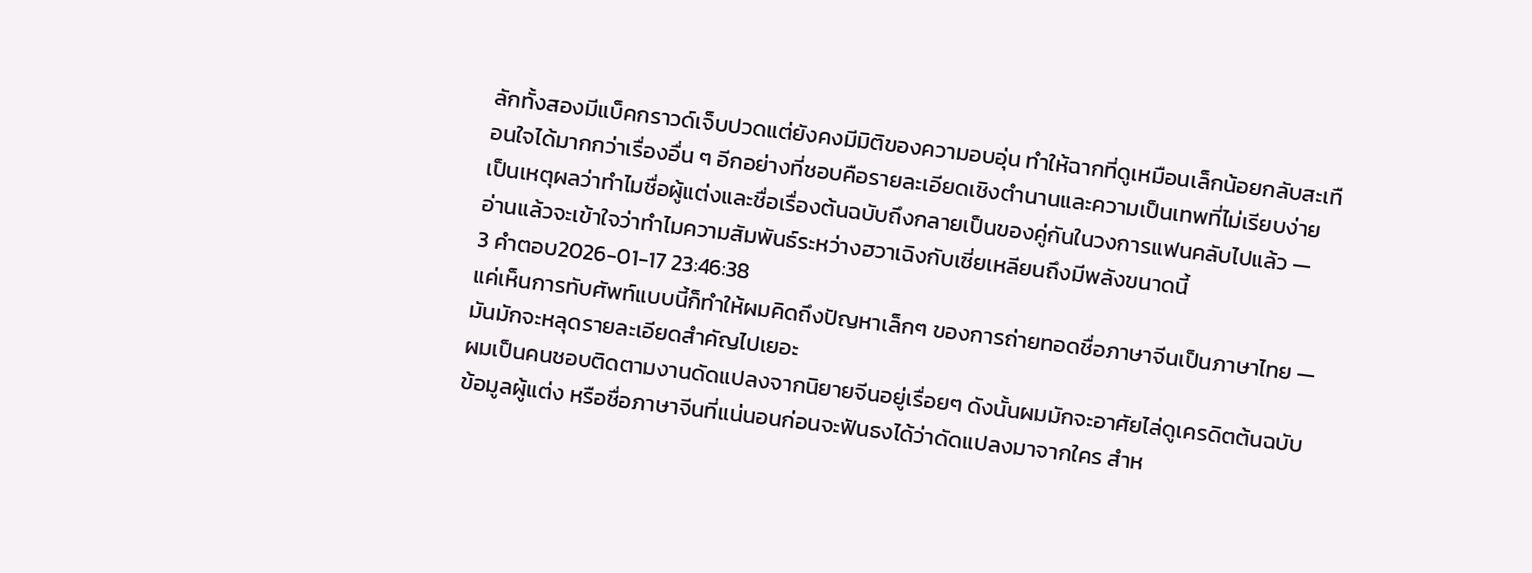ลักทั้งสองมีแบ็คกราวด์เจ็บปวดแต่ยังคงมีมิติของความอบอุ่น ทำให้ฉากที่ดูเหมือนเล็กน้อยกลับสะเทือนใจได้มากกว่าเรื่องอื่น ๆ อีกอย่างที่ชอบคือรายละเอียดเชิงตำนานและความเป็นเทพที่ไม่เรียบง่าย เป็นเหตุผลว่าทำไมชื่อผู้แต่งและชื่อเรื่องต้นฉบับถึงกลายเป็นของคู่กันในวงการแฟนคลับไปแล้ว — อ่านแล้วจะเข้าใจว่าทำไมความสัมพันธ์ระหว่างฮวาเฉิงกับเซี่ยเหลียนถึงมีพลังขนาดนี้
3 คำตอบ2026-01-17 23:46:38
แค่เห็นการทับศัพท์แบบนี้ก็ทำให้ผมคิดถึงปัญหาเล็กๆ ของการถ่ายทอดชื่อภาษาจีนเป็นภาษาไทย — มันมักจะหลุดรายละเอียดสำคัญไปเยอะ
ผมเป็นคนชอบติดตามงานดัดแปลงจากนิยายจีนอยู่เรื่อยๆ ดังนั้นผมมักจะอาศัยไล่ดูเครดิตต้นฉบับ ข้อมูลผู้แต่ง หรือชื่อภาษาจีนที่แน่นอนก่อนจะฟันธงได้ว่าดัดแปลงมาจากใคร สำห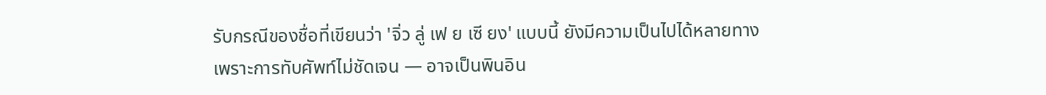รับกรณีของชื่อที่เขียนว่า 'จิ่ว ลู่ เฟ ย เซี ยง' แบบนี้ ยังมีความเป็นไปได้หลายทางเพราะการทับศัพท์ไม่ชัดเจน — อาจเป็นพินอิน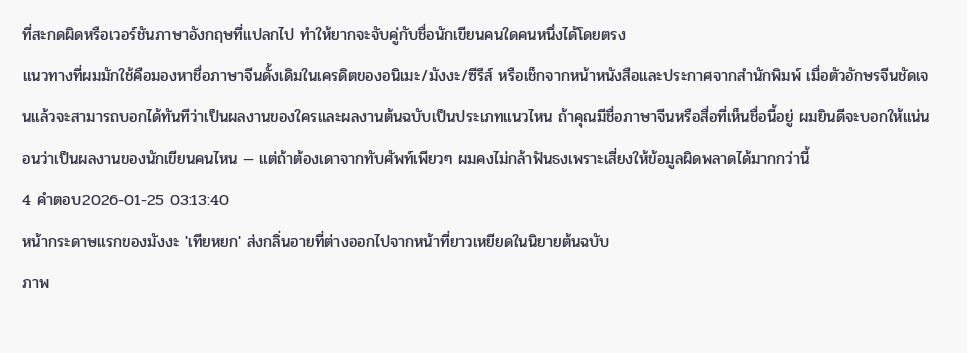ที่สะกดผิดหรือเวอร์ชันภาษาอังกฤษที่แปลกไป ทำให้ยากจะจับคู่กับชื่อนักเขียนคนใดคนหนึ่งได้โดยตรง
แนวทางที่ผมมักใช้คือมองหาชื่อภาษาจีนดั้งเดิมในเครดิตของอนิเมะ/มังงะ/ซีรีส์ หรือเช็กจากหน้าหนังสือและประกาศจากสำนักพิมพ์ เมื่อตัวอักษรจีนชัดเจนแล้วจะสามารถบอกได้ทันทีว่าเป็นผลงานของใครและผลงานต้นฉบับเป็นประเภทแนวไหน ถ้าคุณมีชื่อภาษาจีนหรือสื่อที่เห็นชื่อนี้อยู่ ผมยินดีจะบอกให้แน่นอนว่าเป็นผลงานของนักเขียนคนไหน — แต่ถ้าต้องเดาจากทับศัพท์เพียวๆ ผมคงไม่กล้าฟันธงเพราะเสี่ยงให้ข้อมูลผิดพลาดได้มากกว่านี้
4 คำตอบ2026-01-25 03:13:40
หน้ากระดาษแรกของมังงะ 'เทียหยก' ส่งกลิ่นอายที่ต่างออกไปจากหน้าที่ยาวเหยียดในนิยายต้นฉบับ
ภาพ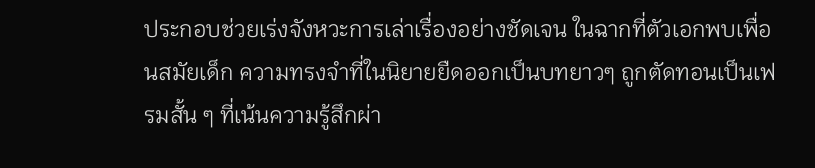ประกอบช่วยเร่งจังหวะการเล่าเรื่องอย่างชัดเจน ในฉากที่ตัวเอกพบเพื่อนสมัยเด็ก ความทรงจำที่ในนิยายยืดออกเป็นบทยาวๆ ถูกตัดทอนเป็นเฟรมสั้น ๆ ที่เน้นความรู้สึกผ่า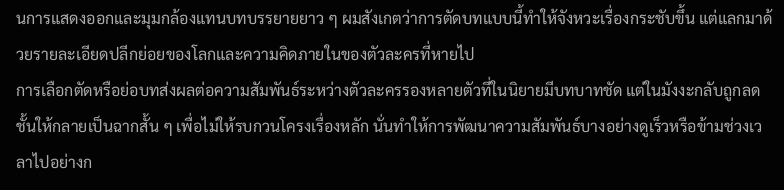นการแสดงออกและมุมกล้องแทนบทบรรยายยาว ๆ ผมสังเกตว่าการตัดบทแบบนี้ทำให้จังหวะเรื่องกระชับขึ้น แต่แลกมาด้วยรายละเอียดปลีกย่อยของโลกและความคิดภายในของตัวละครที่หายไป
การเลือกตัดหรือย่อบทส่งผลต่อความสัมพันธ์ระหว่างตัวละครรองหลายตัวที่ในนิยายมีบทบาทชัด แต่ในมังงะกลับถูกลดชั้นให้กลายเป็นฉากสั้น ๆ เพื่อไม่ให้รบกวนโครงเรื่องหลัก นั่นทำให้การพัฒนาความสัมพันธ์บางอย่างดูเร็วหรือข้ามช่วงเวลาไปอย่างก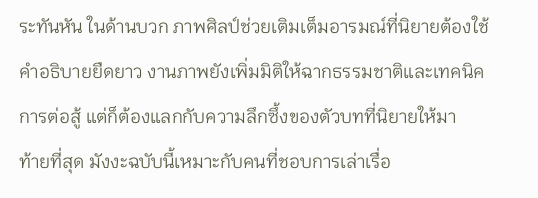ระทันหัน ในด้านบวก ภาพศิลป์ช่วยเติมเต็มอารมณ์ที่นิยายต้องใช้คำอธิบายยืดยาว งานภาพยังเพิ่มมิติให้ฉากธรรมชาติและเทคนิคการต่อสู้ แต่ก็ต้องแลกกับความลึกซึ้งของตัวบทที่นิยายให้มา
ท้ายที่สุด มังงะฉบับนี้เหมาะกับคนที่ชอบการเล่าเรื่อ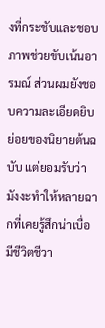งที่กระชับและชอบภาพช่วยขับเน้นอารมณ์ ส่วนผมยังชอบความละเอียดยิบย่อยของนิยายต้นฉบับ แต่ยอมรับว่ามังงะทำให้หลายฉากที่เคยรู้สึกน่าเบื่อมีชีวิตชีวา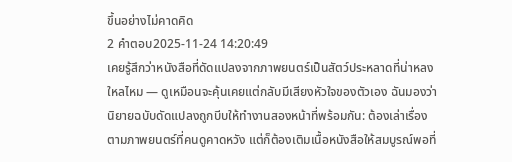ขึ้นอย่างไม่คาดคิด
2 คำตอบ2025-11-24 14:20:49
เคยรู้สึกว่าหนังสือที่ดัดแปลงจากภาพยนตร์เป็นสัตว์ประหลาดที่น่าหลงใหลไหม — ดูเหมือนจะคุ้นเคยแต่กลับมีเสียงหัวใจของตัวเอง ฉันมองว่านิยายฉบับดัดแปลงถูกบีบให้ทำงานสองหน้าที่พร้อมกัน: ต้องเล่าเรื่องตามภาพยนตร์ที่คนดูคาดหวัง แต่ก็ต้องเติมเนื้อหนังสือให้สมบูรณ์พอที่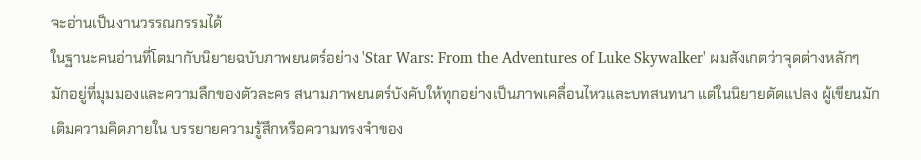จะอ่านเป็นงานวรรณกรรมได้
ในฐานะคนอ่านที่โตมากับนิยายฉบับภาพยนตร์อย่าง 'Star Wars: From the Adventures of Luke Skywalker' ผมสังเกตว่าจุดต่างหลักๆ มักอยู่ที่มุมมองและความลึกของตัวละคร สนามภาพยนตร์บังคับให้ทุกอย่างเป็นภาพเคลื่อนไหวและบทสนทนา แต่ในนิยายดัดแปลง ผู้เขียนมักเติมความคิดภายใน บรรยายความรู้สึกหรือความทรงจำของ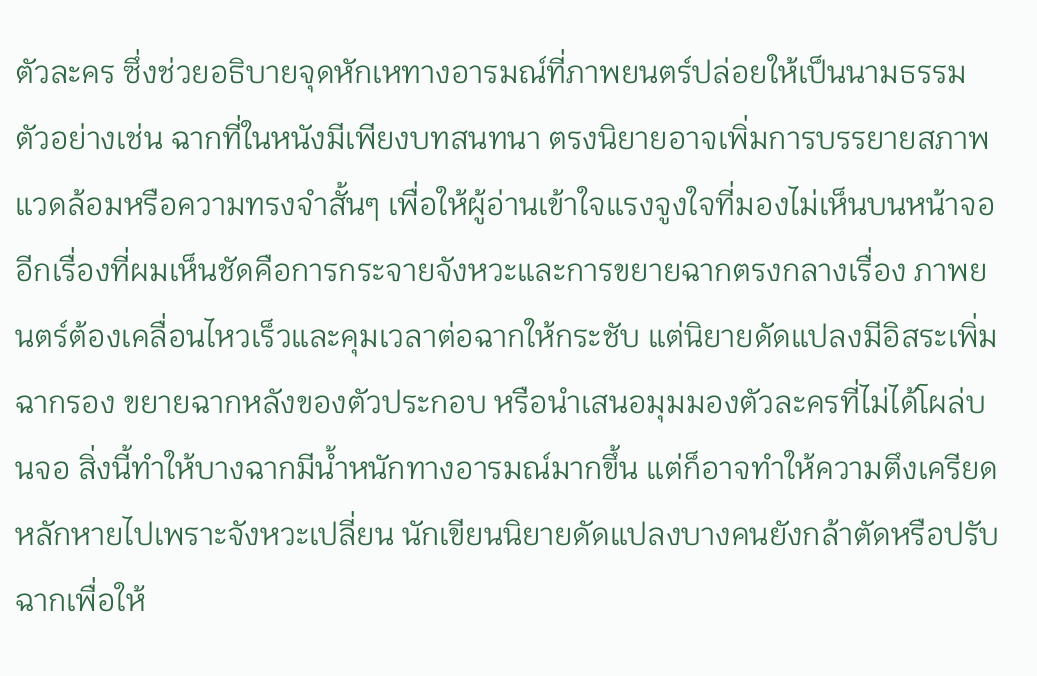ตัวละคร ซึ่งช่วยอธิบายจุดหักเหทางอารมณ์ที่ภาพยนตร์ปล่อยให้เป็นนามธรรม ตัวอย่างเช่น ฉากที่ในหนังมีเพียงบทสนทนา ตรงนิยายอาจเพิ่มการบรรยายสภาพแวดล้อมหรือความทรงจำสั้นๆ เพื่อให้ผู้อ่านเข้าใจแรงจูงใจที่มองไม่เห็นบนหน้าจอ
อีกเรื่องที่ผมเห็นชัดคือการกระจายจังหวะและการขยายฉากตรงกลางเรื่อง ภาพยนตร์ต้องเคลื่อนไหวเร็วและคุมเวลาต่อฉากให้กระชับ แต่นิยายดัดแปลงมีอิสระเพิ่มฉากรอง ขยายฉากหลังของตัวประกอบ หรือนำเสนอมุมมองตัวละครที่ไม่ได้โผล่บนจอ สิ่งนี้ทำให้บางฉากมีน้ำหนักทางอารมณ์มากขึ้น แต่ก็อาจทำให้ความตึงเครียดหลักหายไปเพราะจังหวะเปลี่ยน นักเขียนนิยายดัดแปลงบางคนยังกล้าตัดหรือปรับฉากเพื่อให้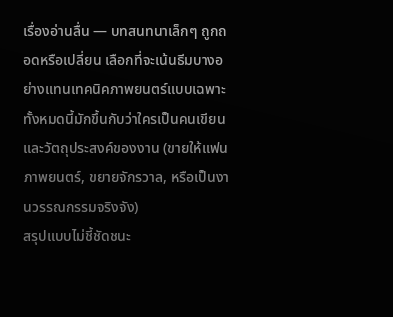เรื่องอ่านลื่น — บทสนทนาเล็กๆ ถูกถอดหรือเปลี่ยน เลือกที่จะเน้นธีมบางอย่างแทนเทคนิคภาพยนตร์แบบเฉพาะ ทั้งหมดนี้มักขึ้นกับว่าใครเป็นคนเขียนและวัตถุประสงค์ของงาน (ขายให้แฟนภาพยนตร์, ขยายจักรวาล, หรือเป็นงานวรรณกรรมจริงจัง)
สรุปแบบไม่ชี้ชัดชนะ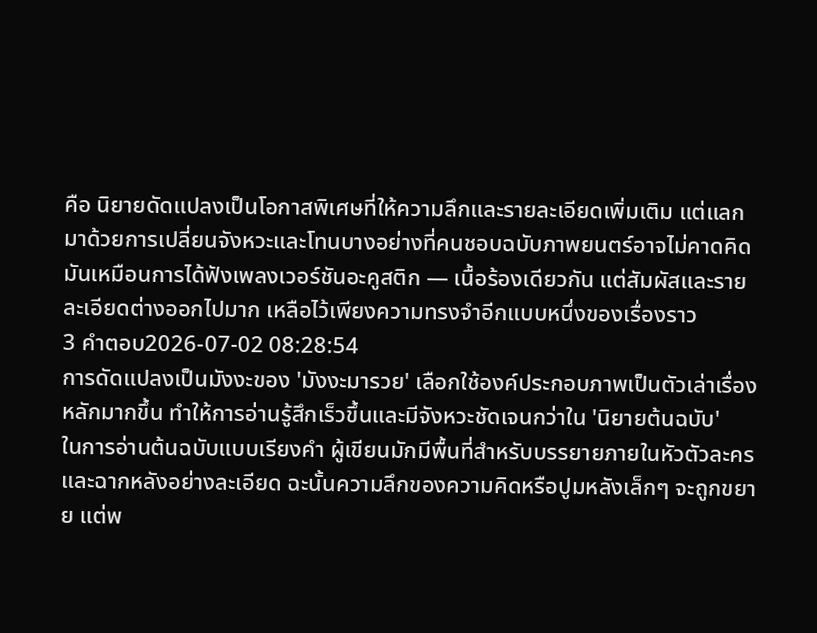คือ นิยายดัดแปลงเป็นโอกาสพิเศษที่ให้ความลึกและรายละเอียดเพิ่มเติม แต่แลกมาด้วยการเปลี่ยนจังหวะและโทนบางอย่างที่คนชอบฉบับภาพยนตร์อาจไม่คาดคิด มันเหมือนการได้ฟังเพลงเวอร์ชันอะคูสติก — เนื้อร้องเดียวกัน แต่สัมผัสและรายละเอียดต่างออกไปมาก เหลือไว้เพียงความทรงจำอีกแบบหนึ่งของเรื่องราว
3 คำตอบ2026-07-02 08:28:54
การดัดแปลงเป็นมังงะของ 'มังงะมารวย' เลือกใช้องค์ประกอบภาพเป็นตัวเล่าเรื่องหลักมากขึ้น ทำให้การอ่านรู้สึกเร็วขึ้นและมีจังหวะชัดเจนกว่าใน 'นิยายต้นฉบับ'
ในการอ่านต้นฉบับแบบเรียงคำ ผู้เขียนมักมีพื้นที่สำหรับบรรยายภายในหัวตัวละครและฉากหลังอย่างละเอียด ฉะนั้นความลึกของความคิดหรือปูมหลังเล็กๆ จะถูกขยาย แต่พ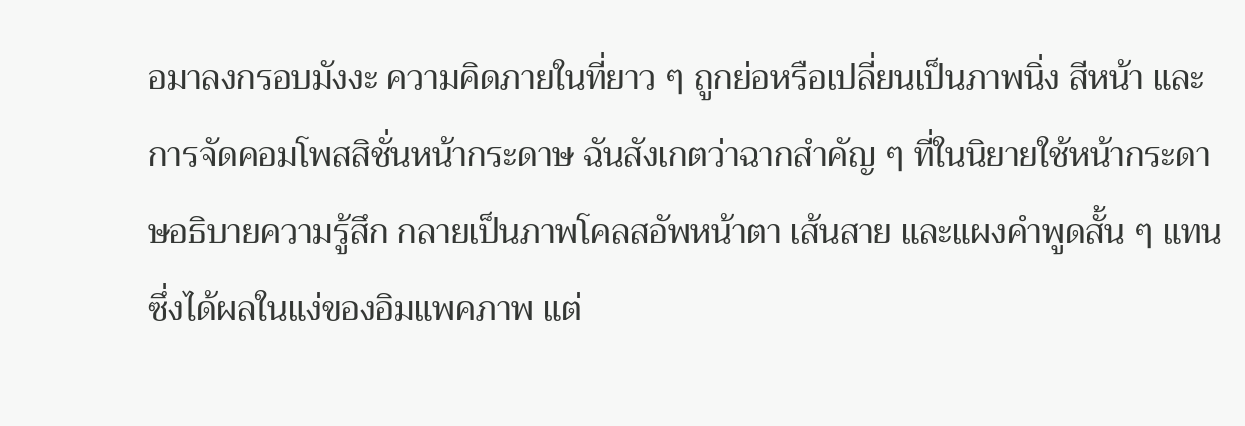อมาลงกรอบมังงะ ความคิดภายในที่ยาว ๆ ถูกย่อหรือเปลี่ยนเป็นภาพนิ่ง สีหน้า และการจัดคอมโพสสิชั่นหน้ากระดาษ ฉันสังเกตว่าฉากสำคัญ ๆ ที่ในนิยายใช้หน้ากระดาษอธิบายความรู้สึก กลายเป็นภาพโคลสอัพหน้าตา เส้นสาย และแผงคำพูดสั้น ๆ แทน ซึ่งได้ผลในแง่ของอิมแพคภาพ แต่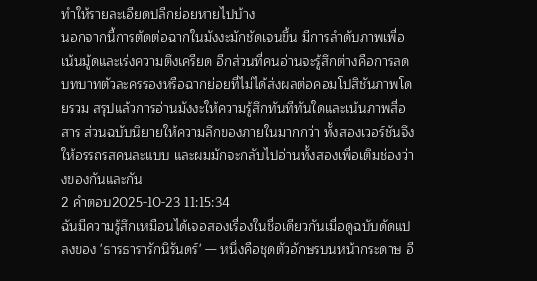ทำให้รายละเอียดปลีกย่อยหายไปบ้าง
นอกจากนี้การตัดต่อฉากในมังงะมักชัดเจนขึ้น มีการลำดับภาพเพื่อเน้นมู้ดและเร่งความตึงเครียด อีกส่วนที่คนอ่านจะรู้สึกต่างคือการลดบทบาทตัวละครรองหรือฉากย่อยที่ไม่ได้ส่งผลต่อคอมโปสิชันภาพโดยรวม สรุปแล้วการอ่านมังงะให้ความรู้สึกทันทีทันใดและเน้นภาพสื่อสาร ส่วนฉบับนิยายให้ความลึกของภายในมากกว่า ทั้งสองเวอร์ชันจึงให้อรรถรสคนละแบบ และผมมักจะกลับไปอ่านทั้งสองเพื่อเติมช่องว่างของกันและกัน
2 คำตอบ2025-10-23 11:15:34
ฉันมีความรู้สึกเหมือนได้เจอสองเรื่องในชื่อเดียวกันเมื่อดูฉบับดัดแปลงของ 'ธารธารารักนิรันดร์' — หนึ่งคือชุดตัวอักษรบนหน้ากระดาษ อี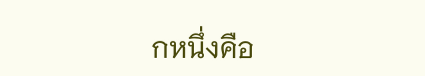กหนึ่งคือ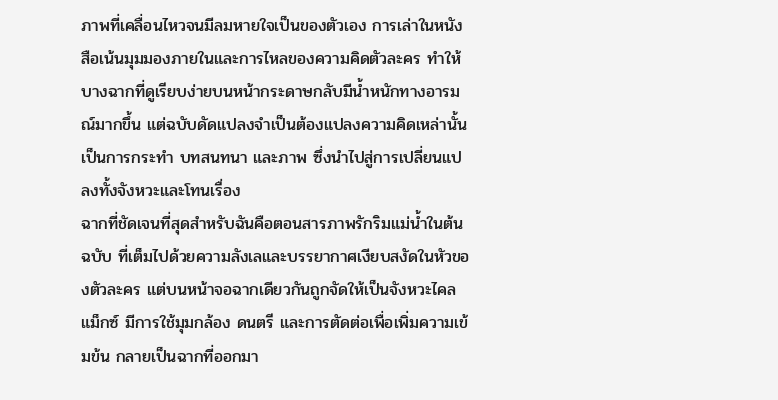ภาพที่เคลื่อนไหวจนมีลมหายใจเป็นของตัวเอง การเล่าในหนังสือเน้นมุมมองภายในและการไหลของความคิดตัวละคร ทำให้บางฉากที่ดูเรียบง่ายบนหน้ากระดาษกลับมีน้ำหนักทางอารมณ์มากขึ้น แต่ฉบับดัดแปลงจำเป็นต้องแปลงความคิดเหล่านั้นเป็นการกระทำ บทสนทนา และภาพ ซึ่งนำไปสู่การเปลี่ยนแปลงทั้งจังหวะและโทนเรื่อง
ฉากที่ชัดเจนที่สุดสำหรับฉันคือตอนสารภาพรักริมแม่น้ำในต้นฉบับ ที่เต็มไปด้วยความลังเลและบรรยากาศเงียบสงัดในหัวของตัวละคร แต่บนหน้าจอฉากเดียวกันถูกจัดให้เป็นจังหวะไคลแม็กซ์ มีการใช้มุมกล้อง ดนตรี และการตัดต่อเพื่อเพิ่มความเข้มข้น กลายเป็นฉากที่ออกมา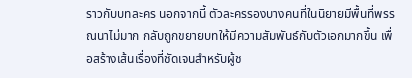ราวกับบทละคร นอกจากนี้ ตัวละครรองบางคนที่ในนิยายมีพื้นที่พรรณนาไม่มาก กลับถูกขยายบทให้มีความสัมพันธ์กับตัวเอกมากขึ้น เพื่อสร้างเส้นเรื่องที่ชัดเจนสำหรับผู้ช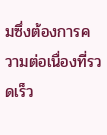มซึ่งต้องการความต่อเนื่องที่รวดเร็ว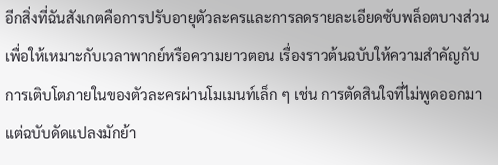อีกสิ่งที่ฉันสังเกตคือการปรับอายุตัวละครและการลดรายละเอียดซับพล็อตบางส่วนเพื่อให้เหมาะกับเวลาพากย์หรือความยาวตอน เรื่องราวต้นฉบับให้ความสำคัญกับการเติบโตภายในของตัวละครผ่านโมเมนท์เล็ก ๆ เช่น การตัดสินใจที่ไม่พูดออกมา แต่ฉบับดัดแปลงมักย้า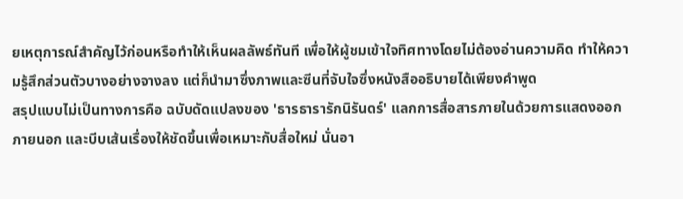ยเหตุการณ์สำคัญไว้ก่อนหรือทำให้เห็นผลลัพธ์ทันที เพื่อให้ผู้ชมเข้าใจทิศทางโดยไม่ต้องอ่านความคิด ทำให้ความรู้สึกส่วนตัวบางอย่างจางลง แต่ก็นำมาซึ่งภาพและซีนที่จับใจซึ่งหนังสืออธิบายได้เพียงคำพูด
สรุปแบบไม่เป็นทางการคือ ฉบับดัดแปลงของ 'ธารธารารักนิรันดร์' แลกการสื่อสารภายในด้วยการแสดงออกภายนอก และบีบเส้นเรื่องให้ชัดขึ้นเพื่อเหมาะกับสื่อใหม่ นั่นอา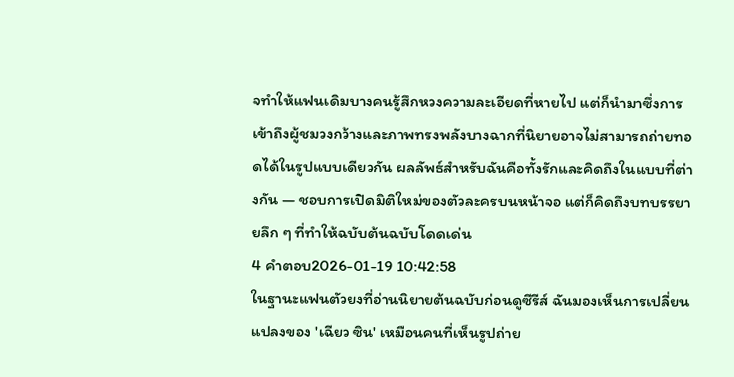จทำให้แฟนเดิมบางคนรู้สึกหวงความละเอียดที่หายไป แต่ก็นำมาซึ่งการเข้าถึงผู้ชมวงกว้างและภาพทรงพลังบางฉากที่นิยายอาจไม่สามารถถ่ายทอดได้ในรูปแบบเดียวกัน ผลลัพธ์สำหรับฉันคือทั้งรักและคิดถึงในแบบที่ต่างกัน — ชอบการเปิดมิติใหม่ของตัวละครบนหน้าจอ แต่ก็คิดถึงบทบรรยายลึก ๆ ที่ทำให้ฉบับต้นฉบับโดดเด่น
4 คำตอบ2026-01-19 10:42:58
ในฐานะแฟนตัวยงที่อ่านนิยายต้นฉบับก่อนดูซีรีส์ ฉันมองเห็นการเปลี่ยนแปลงของ 'เฉียว ซิน' เหมือนคนที่เห็นรูปถ่าย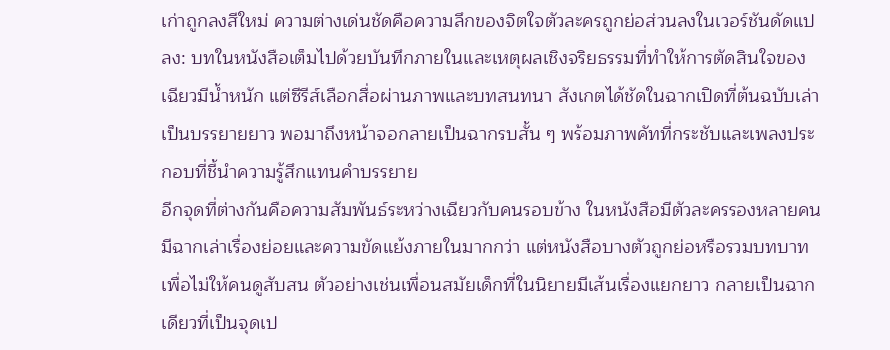เก่าถูกลงสีใหม่ ความต่างเด่นชัดคือความลึกของจิตใจตัวละครถูกย่อส่วนลงในเวอร์ชันดัดแปลง: บทในหนังสือเต็มไปด้วยบันทึกภายในและเหตุผลเชิงจริยธรรมที่ทำให้การตัดสินใจของเฉียวมีน้ำหนัก แต่ซีรีส์เลือกสื่อผ่านภาพและบทสนทนา สังเกตได้ชัดในฉากเปิดที่ต้นฉบับเล่าเป็นบรรยายยาว พอมาถึงหน้าจอกลายเป็นฉากรบสั้น ๆ พร้อมภาพคัทที่กระชับและเพลงประกอบที่ชี้นำความรู้สึกแทนคำบรรยาย
อีกจุดที่ต่างกันคือความสัมพันธ์ระหว่างเฉียวกับคนรอบข้าง ในหนังสือมีตัวละครรองหลายคนมีฉากเล่าเรื่องย่อยและความขัดแย้งภายในมากกว่า แต่หนังสือบางตัวถูกย่อหรือรวมบทบาทเพื่อไม่ให้คนดูสับสน ตัวอย่างเช่นเพื่อนสมัยเด็กที่ในนิยายมีเส้นเรื่องแยกยาว กลายเป็นฉากเดียวที่เป็นจุดเป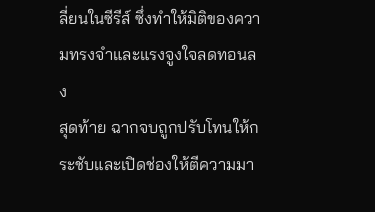ลี่ยนในซีรีส์ ซึ่งทำให้มิติของความทรงจำและแรงจูงใจลดทอนลง
สุดท้าย ฉากจบถูกปรับโทนให้กระชับและเปิดช่องให้ตีความมา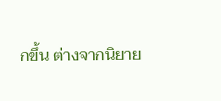กขึ้น ต่างจากนิยาย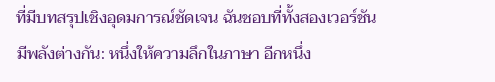ที่มีบทสรุปเชิงอุดมการณ์ชัดเจน ฉันชอบที่ทั้งสองเวอร์ชันมีพลังต่างกัน: หนึ่งให้ความลึกในภาษา อีกหนึ่ง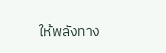ให้พลังทาง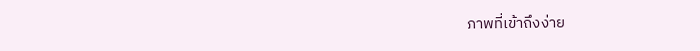ภาพที่เข้าถึงง่าย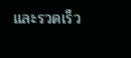และรวดเร็ว